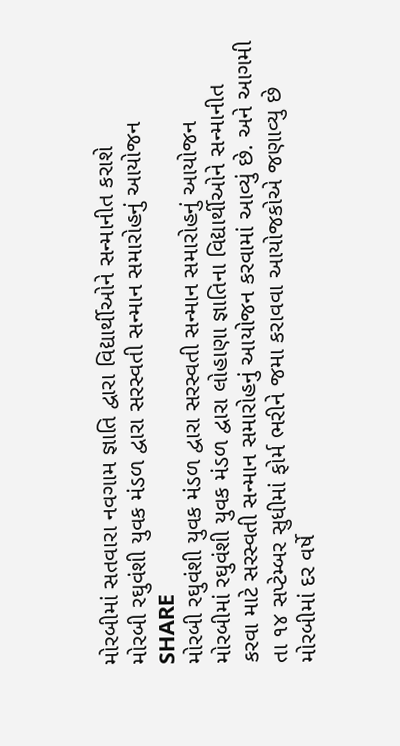મોરબીમાં સતવારા નવગામ જ્ઞાતિ દ્વારા વિદ્યાર્થીઓને સન્માનીત કરાશે
મોરબી રઘુવંશી યુવક મંડળ દ્વારા સરસ્વતી સન્માન સમારોહનું આયોજન
SHARE
મોરબી રઘુવંશી યુવક મંડળ દ્વારા સરસ્વતી સન્માન સમારોહનું આયોજન
મોરબીમાં રઘુવંશી યુવક મંડળ દ્વારા લોહાણા જ્ઞાતિના વિદ્યાર્થીઓને સન્માનીત કરવા માટે સરસ્વતી સન્માન સમારોહનું આયોજન કરવામાં આવ્યું છે. અને આગમી તા ૧૪ સપ્ટેમ્બર સુધીમાં ફોર્મ ભરીને જમા કરાવવા આયોજકોએ જણાવ્યુ છે
મોરબીમાં દર વર્ષે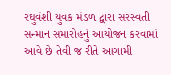રઘુવંશી યુવક મંડળ દ્વારા સરસ્વતી સન્માન સમારોહનું આયોજન કરવામાં આવે છે તેવી જ રીતે આગામી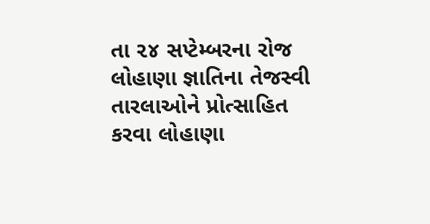તા ૨૪ સપ્ટેમ્બરના રોજ લોહાણા જ્ઞાતિના તેજસ્વી તારલાઓને પ્રોત્સાહિત કરવા લોહાણા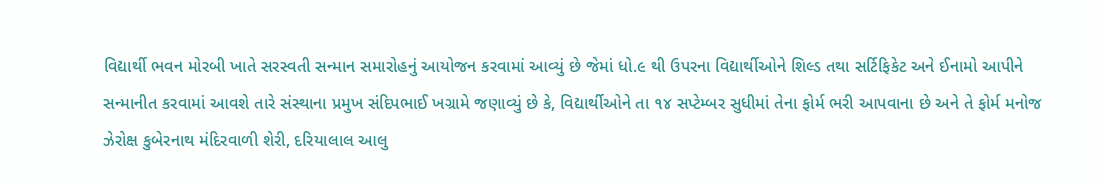વિદ્યાર્થી ભવન મોરબી ખાતે સરસ્વતી સન્માન સમારોહનું આયોજન કરવામાં આવ્યું છે જેમાં ધો.૯ થી ઉપરના વિદ્યાર્થીઓને શિલ્ડ તથા સર્ટિફિકેટ અને ઈનામો આપીને સન્માનીત કરવામાં આવશે તારે સંસ્થાના પ્રમુખ સંદિપભાઈ ખગ્રામે જણાવ્યું છે કે, વિદ્યાર્થીઓને તા ૧૪ સપ્ટેમ્બર સુધીમાં તેના ફોર્મ ભરી આપવાના છે અને તે ફોર્મ મનોજ ઝેરોક્ષ કુબેરનાથ મંદિરવાળી શેરી, દરિયાલાલ આલુ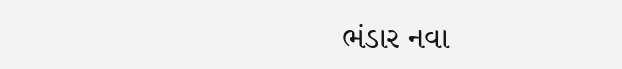ભંડાર નવા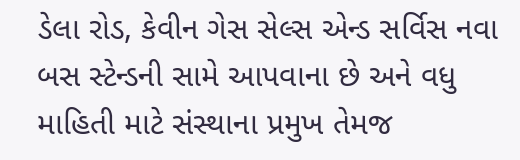ડેલા રોડ, કેવીન ગેસ સેલ્સ એન્ડ સર્વિસ નવા બસ સ્ટેન્ડની સામે આપવાના છે અને વધુ માહિતી માટે સંસ્થાના પ્રમુખ તેમજ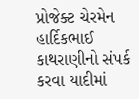પ્રોજેક્ટ ચેરમેન હાર્દિકભાઈ કાથરાણીનો સંપર્ક કરવા યાદીમાં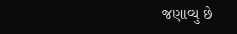જણાવ્યુ છે